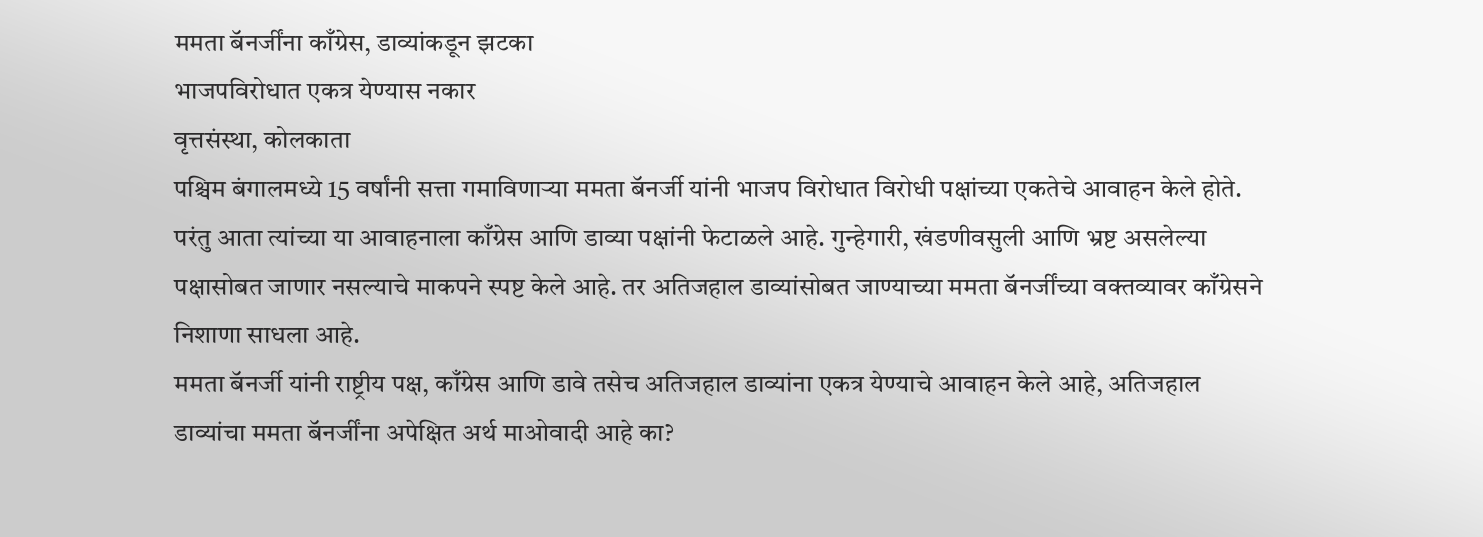ममता बॅनर्जींना काँग्रेस, डाव्यांकडून झटका
भाजपविरोधात एकत्र येण्यास नकार
वृत्तसंस्था, कोलकाता
पश्चिम बंगालमध्ये 15 वर्षांनी सत्ता गमाविणाऱ्या ममता बॅनर्जी यांनी भाजप विरोधात विरोधी पक्षांच्या एकतेचे आवाहन केले होते. परंतु आता त्यांच्या या आवाहनाला काँग्रेस आणि डाव्या पक्षांनी फेटाळले आहे. गुन्हेगारी, खंडणीवसुली आणि भ्रष्ट असलेल्या पक्षासोबत जाणार नसल्याचे माकपने स्पष्ट केले आहे. तर अतिजहाल डाव्यांसोबत जाण्याच्या ममता बॅनर्जींच्या वक्तव्यावर काँग्रेसने निशाणा साधला आहे.
ममता बॅनर्जी यांनी राष्ट्रीय पक्ष, काँग्रेस आणि डावे तसेच अतिजहाल डाव्यांना एकत्र येण्याचे आवाहन केले आहे, अतिजहाल डाव्यांचा ममता बॅनर्जींना अपेक्षित अर्थ माओवादी आहे का?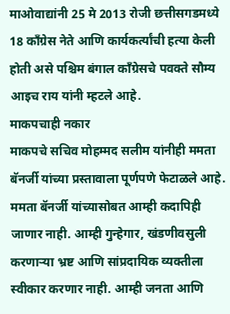माओवाद्यांनी 25 मे 2013 रोजी छत्तीसगडमध्ये 18 काँग्रेस नेते आणि कार्यकर्त्यांची हत्या केली होती असे पश्चिम बंगाल काँग्रेसचे पवक्ते सौम्य आइच राय यांनी म्हटले आहे.
माकपचाही नकार
माकपचे सचिव मोहम्मद सलीम यांनीही ममता बॅनर्जी यांच्या प्रस्तावाला पूर्णपणे फेटाळले आहे. ममता बॅनर्जी यांच्यासोबत आम्ही कदापिही जाणार नाही. आम्ही गुन्हेगार, खंडणीवसुली करणाऱ्या भ्रष्ट आणि सांप्रदायिक व्यक्तीला स्वीकार करणार नाही. आम्ही जनता आणि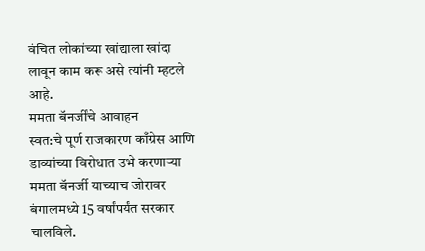वंचित लोकांच्या खांद्याला खांदा लावून काम करू असे त्यांनी म्हटले आहे.
ममता बॅनर्जींचे आवाहन
स्वत:चे पूर्ण राजकारण काँग्रेस आणि डाव्यांच्या विरोधात उभे करणाऱ्या ममता बॅनर्जी याच्याच जोरावर बंगालमध्ये 15 वर्षांपर्यंत सरकार चालविले.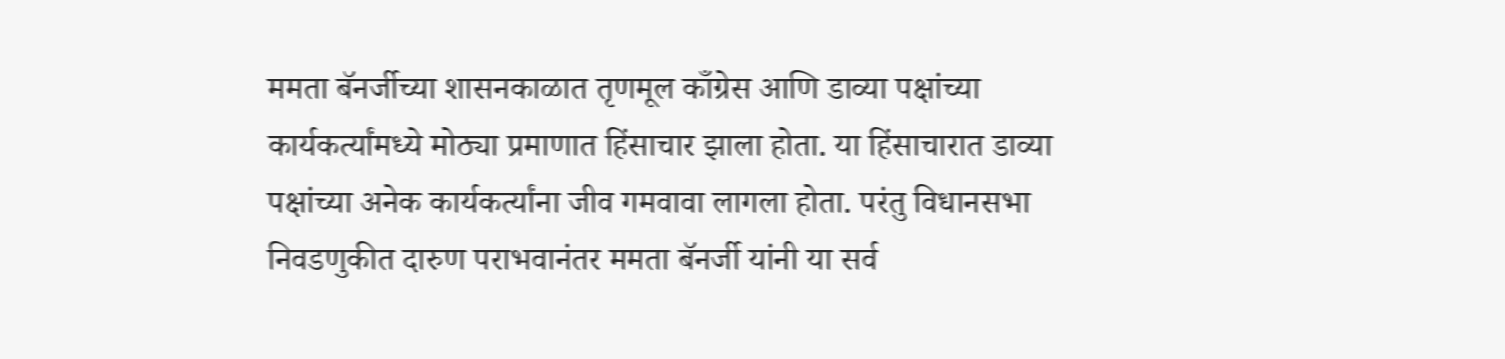ममता बॅनर्जीच्या शासनकाळात तृणमूल काँग्रेस आणि डाव्या पक्षांच्या कार्यकर्त्यांमध्ये मोठ्या प्रमाणात हिंसाचार झाला होता. या हिंसाचारात डाव्या पक्षांच्या अनेक कार्यकर्त्यांना जीव गमवावा लागला होता. परंतु विधानसभा निवडणुकीत दारुण पराभवानंतर ममता बॅनर्जी यांनी या सर्व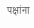पक्षांना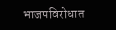भाजपविरोधात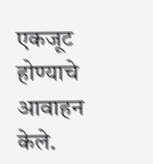एकजूट होण्याचे आवाहन केले.